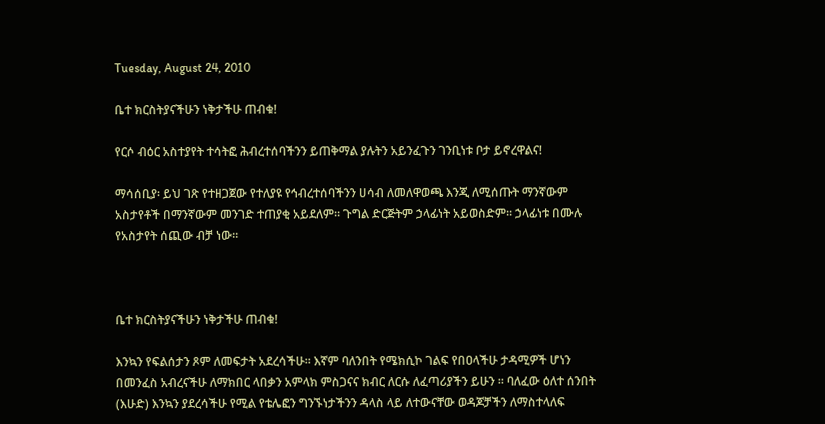Tuesday, August 24, 2010

ቤተ ክርስትያናችሁን ነቅታችሁ ጠብቁ!

የርሶ ብዕር አስተያየት ተሳትፎ ሕብረተሰባችንን ይጠቅማል ያሉትን አይንፈጉን ገንቢነቱ ቦታ ይኖረዋልና!

ማሳሰቢያ፡ ይህ ገጽ የተዘጋጀው የተለያዩ የኅብረተሰባችንን ሀሳብ ለመለዋወጫ እንጂ ለሚሰጡት ማንኛውም አስታየቶች በማንኛውም መንገድ ተጠያቂ አይደለም። ጉግል ድርጅትም ኃላፊነት አይወስድም። ኃላፊነቱ በሙሉ የአስታየት ሰጪው ብቻ ነው።



ቤተ ክርስትያናችሁን ነቅታችሁ ጠብቁ!

እንኳን የፍልሰታን ጾም ለመፍታት አደረሳችሁ። እኛም ባለንበት የሜክሲኮ ገልፍ የበዐላችሁ ታዳሚዎች ሆነን በመንፈስ አብረናችሁ ለማክበር ላበቃን አምላክ ምስጋናና ክብር ለርሱ ለፈጣሪያችን ይሁን ። ባለፈው ዕለተ ሰንበት (እሁድ) እንኳን ያደረሳችሁ የሚል የቴሌፎን ግንኙነታችንን ዳላስ ላይ ለተውናቸው ወዳጆቻችን ለማስተላለፍ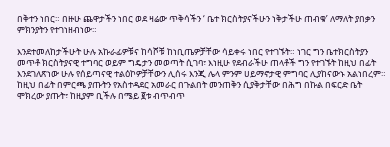በቅተን ነበር። በዙሁ ጨዋታችን ነበር ወደ ዛሬው ጥቅሳችን ‘ ቤተ ክርስትያናችሁን ነቅታችሁ ጠብቁ’ ለማለት ያበቃን ምክንያትን የተገነዘብነው።

እንደተመለከታችሁት ሁሉ አኩራፊዎቹና ከሳሾቹ ከነቢጤዎቻቸው ሳይቀሩ ነበር የተገኙት። ነገር ግን ቤተክርስትያን መጥቶ ክርስትያናዊ ተግባር ወይም ግዴታን መወጣት ሲገባ፣ እነዚሁ የደብራችሁ ጠላቶች ግን የተገኙት ከዚህ በፊት እንደገለጽነው ሁሉ የሰይጣናዊ ተልዕኮዎቻቸውን ሊሰሩ እንጂ ሌላ ምንም ሀይማኖታዊ ምግባር ሊያከናውኑ አልነበረም። ከዚህ በፊት በምርጫ ያጡትን የአስተዳደር አመራር በጉልበት መንጠቅን ሲያቅታቸው በሕግ በኩል በፍርድ ቤት ሞክረው ያጡት፣ ከዚያም ቢችሉ በሜይ ፪ቱ ብጥብጥ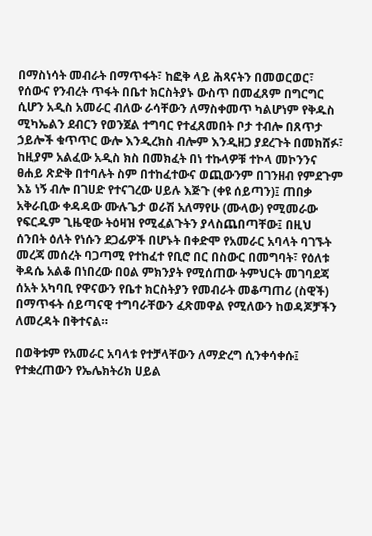በማስነሳት መብራት በማጥፋት፣ ከፎቅ ላይ ሕጻናትን በመወርወር፣ የሰውና የንብረት ጥፋት በቤተ ክርስትያኑ ውስጥ በመፈጸም በግርግር ሲሆን አዲስ አመራር ብለው ራሳቸውን ለማስቀመጥ ካልሆነም የቅዱስ ሚካኤልን ደብርን የወንጀል ተግባር የተፈጸመበት ቦታ ተብሎ በጸጥታ ኃይሎች ቁጥጥር ውሎ እንዲረክስ ብሎም እንዲዘጋ ያደረጉት በመክሸፉ፣ ከዚያም አልፈው አዲስ ክስ በመክፈት በነ ተኩላዎቹ ተኮላ መኮንንና ፀሐይ ጽድቅ በተባሉት ስም በተከፈተውና ወጪውንም በገንዘብ የምደጉም እኔ ነኝ ብሎ በገሀድ የተናገረው ሀይሉ እጅጉ (ቀዩ ሰይጣን)፤ ጠበቃ አቅራቢው ቀዳዳው ሙሉጌታ ወራሽ አለማየሁ (ሙላው) የሚመራው የፍርዱም ጊዜዊው ትዕዛዝ የሚፈልጉትን ያላስጨበጣቸው፤ በዚህ ሰንበት ዕለት የነሱን ደጋፊዎች በሆኑት በቀድሞ የአመራር አባላት ባገኙት መረጃ መሰረት ባጋጣሚ የተከፈተ የቢሮ በር በስውር በመግባት፣ የዕለቱ ቅዳሴ አልቆ በነበረው በዐል ምክንያት የሚሰጠው ትምህርት መገባደጃ ሰአት አካባቢ የዋናውን የቤተ ክርስትያን የመብራት መቆጣጠሪ (ስዊች) በማጥፋት ሰይጣናዊ ተግባራቸውን ፈጽመዋል የሚለውን ከወዳጆቻችን ለመረዳት በቅተናል።

በወቅቱም የአመራር አባላቱ የተቻላቸውን ለማድረግ ሲንቀሳቀሱ፤ የተቋረጠውን የኤሌክትሪክ ሀይል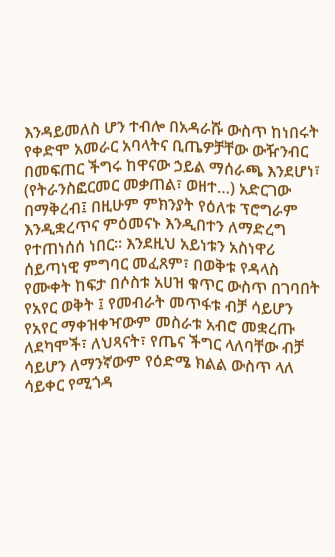እንዳይመለስ ሆን ተብሎ በአዳራሹ ውስጥ ከነበሩት የቀድሞ አመራር አባላትና ቢጤዎቻቸው ውዥንብር በመፍጠር ችግሩ ከዋናው ኃይል ማሰራጫ እንደሆነ፣ (የትራንስፎርመር መቃጠል፣ ወዘተ…) አድርገው በማቅረብ፤ በዚሁም ምክንያት የዕለቱ ፕሮግራም እንዲቋረጥና ምዕመናኑ እንዲበተን ለማድረግ የተጠነሰሰ ነበር። እንደዚህ አይነቱን አስነዋሪ ሰይጣነዊ ምግባር መፈጸም፣ በወቅቱ የዳላስ የሙቀት ከፍታ በሶስቱ አሀዝ ቁጥር ውስጥ በገባበት የአየር ወቅት ፤ የመብራት መጥፋቱ ብቻ ሳይሆን የአየር ማቀዝቀዣውም መስራቱ አብሮ መቋረጡ ለደካሞች፣ ለህጻናት፣ የጤና ችግር ላለባቸው ብቻ ሳይሆን ለማንኛውም የዕድሜ ክልል ውስጥ ላለ ሳይቀር የሚጎዳ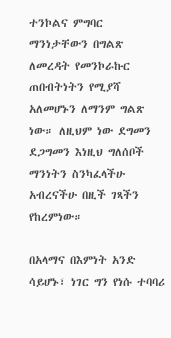ተንኮልና ምግባር ማንነታቸውን በግልጽ ለመረዳት የመንኮራኩር ጠበብትነትን የሚያሻ አለመሆኑን ለማንም ግልጽ ነው። ለዚህም ነው ደግመን ደጋግመን እነዚህ ግለሰቦች ማንነትን ስንካፈላችሁ አብረናችሁ በዚች ገጻችን የከረምነው።

በአላማና በእምነት አንድ ሳይሆኑ፣ ነገር ግን የነሱ ተባባሪ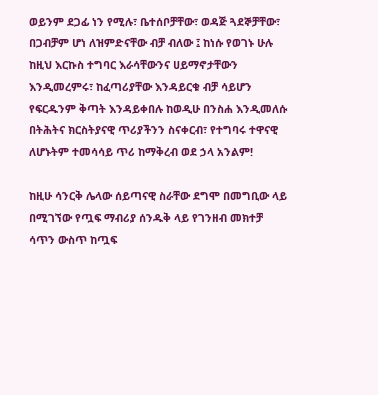ወይንም ደጋፊ ነን የሚሉ፣ ቤተሰቦቻቸው፣ ወዳጅ ጓደኞቻቸው፣ በጋብቻም ሆነ ለዝምድናቸው ብቻ ብለው ፤ ከነሱ የወገኑ ሁሉ ከዚህ እርኩስ ተግባር እራሳቸውንና ሀይማኖታቸውን እንዲመረምሩ፣ ከፈጣሪያቸው እንዳይርቁ ብቻ ሳይሆን የፍርዱንም ቅጣት እንዳይቀበሉ ከወዲሁ በንስሐ እንዲመለሱ በትሕትና ክርስትያናዊ ጥሪያችንን ስናቀርብ፣ የተግባሩ ተዋናዊ ለሆኑትም ተመሳሳይ ጥሪ ከማቅረብ ወደ ኃላ አንልም!

ከዚሁ ሳንርቅ ሌላው ሰይጣናዊ ስራቸው ደግሞ በመግቢው ላይ በሚገኘው የጧፍ ማብሪያ ሰንዱቅ ላይ የገንዘብ መክተቻ ሳጥን ውስጥ ከጧፍ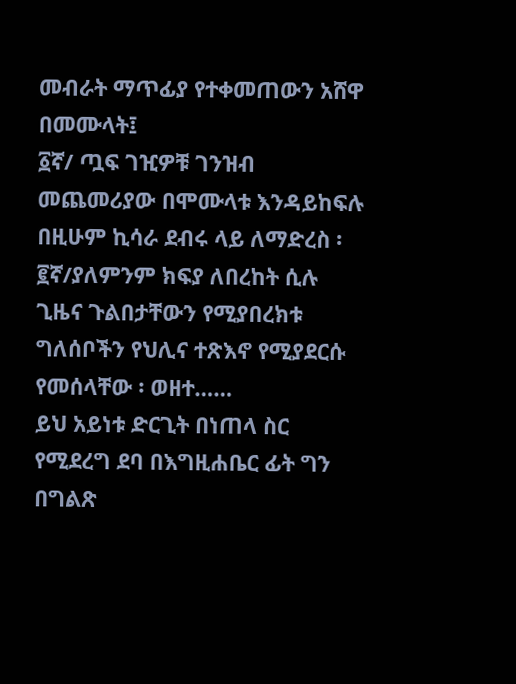መብራት ማጥፊያ የተቀመጠውን አሸዋ በመሙላት፤
፩ኛ/ ጧፍ ገዢዎቹ ገንዝብ መጨመሪያው በሞሙላቱ እንዳይከፍሉ በዚሁም ኪሳራ ደብሩ ላይ ለማድረስ ፡
፪ኛ/ያለምንም ክፍያ ለበረከት ሲሉ ጊዜና ጉልበታቸውን የሚያበረክቱ ግለሰቦችን የህሊና ተጽእኖ የሚያደርሱ የመሰላቸው ፡ ወዘተ……
ይህ አይነቱ ድርጊት በነጠላ ስር የሚደረግ ደባ በእግዚሐቤር ፊት ግን በግልጽ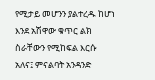የሚታይ መሆንን ያልተረዱ ከሆነ እንደ አሽዋው ቁጥር ልክ ስራቸውን የሚከፍል እርሱ አለና፤ ምናልባት አንዳንድ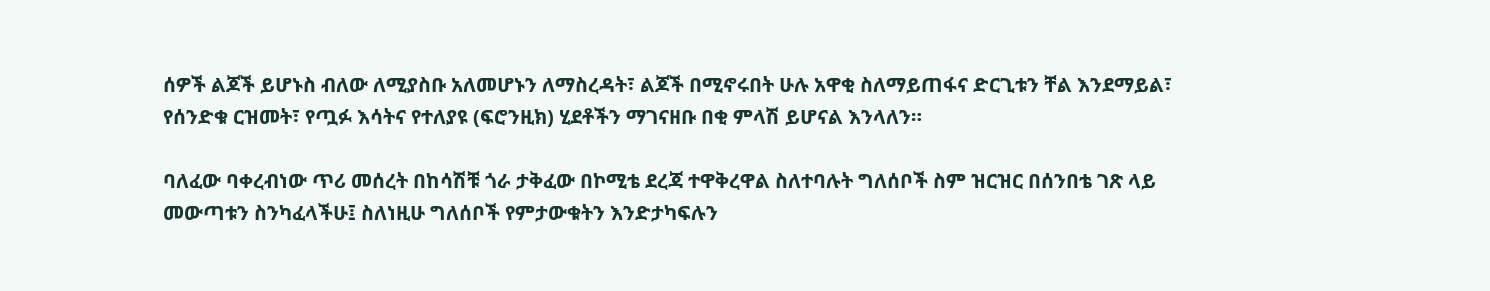ሰዎች ልጆች ይሆኑስ ብለው ለሚያስቡ አለመሆኑን ለማስረዳት፣ ልጆች በሚኖሩበት ሁሉ አዋቂ ስለማይጠፋና ድርጊቱን ቸል እንደማይል፣ የሰንድቁ ርዝመት፣ የጧፉ እሳትና የተለያዩ (ፍሮንዚክ) ሂደቶችን ማገናዘቡ በቂ ምላሽ ይሆናል እንላለን።

ባለፈው ባቀረብነው ጥሪ መሰረት በከሳሽቹ ጎራ ታቅፈው በኮሚቴ ደረጃ ተዋቅረዋል ስለተባሉት ግለሰቦች ስም ዝርዝር በሰንበቴ ገጽ ላይ መውጣቱን ስንካፈላችሁ፤ ስለነዚሁ ግለሰቦች የምታውቁትን እንድታካፍሉን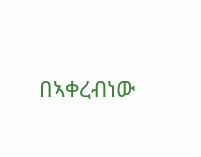በኣቀረብነው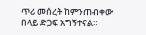ጥሪ መሰረት ከምንጠብቀው በላይ ድጋፍ አግኝተናል።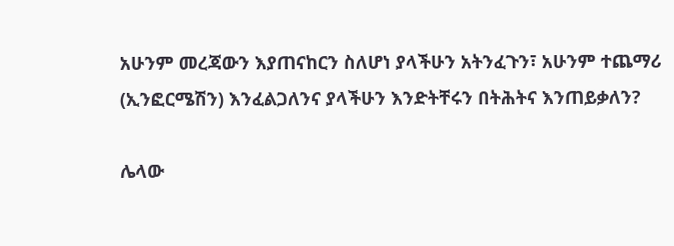አሁንም መረጃውን እያጠናከርን ስለሆነ ያላችሁን አትንፈጉን፣ አሁንም ተጨማሪ (ኢንፎርሜሽን) እንፈልጋለንና ያላችሁን እንድትቸሩን በትሕትና እንጠይቃለን?

ሌላው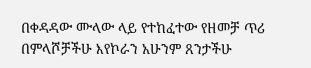በቀዳዳው ሙላው ላይ የተከፈተው የዘመቻ ጥሪ በምላሾቻችሁ እየኮራን አሁንም ጸንታችሁ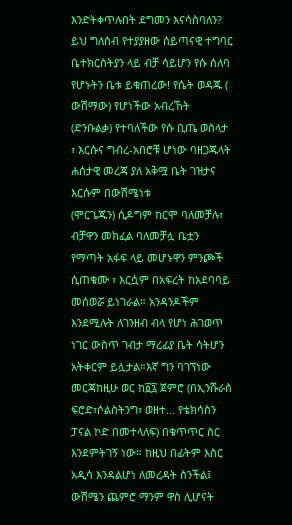እንድትቀጥሉበት ደግመን እናሳስባለን? ይህ ግለሰብ የተያያዘው ሰይጣናዊ ተግባር ቤተክርስትያን ላይ ብቻ ሳይሆን የሱ ሰለባ የሆኑትን ቤቱ ይቁጠረው! የሴት ወዳጁ ( ውሽማው) የሆነችው አብረኸት (ድንቡልቃ) የተባለችው የሱ ቢጤ ወስላታ ፣ እርሱና ግብረ-አበሮቹ ሆነው ባዘጋጁላት ሐሰታዊ መረጃ ያለ አቅሟ ቤት ገዝታና እርሱም በውሽሜነቱ
(ሞርጌጁን) ሲዶግም ከርሞ ባለመቻሉ፣ ብቻዋን መክፈል ባለመቻሏ ቤቷን የማጣት አፋፍ ላይ መሆኑዋን ምንጮች ሲጠቁሙ ፣ እርሷም በአፍረት ከአደባባይ መሰወሯ ይነገራል። አንዳንዶችም እንደሚሉት ለገንዘብ ብላ የሆነ ሕገወጥ ነገር ውስጥ ገብታ ማረፊያ ቤት ሳትሆን አትቀርም ይሏታል።እኛ ግን ባገኘነው መርጃከዚሁ ወር ከ፩፯ ጀምሮ (በኢንሹራስ ፍሮድ፣ሶልስትንግ፣ ወዘተ… የቴክሳስን ፓናል ኮድ በመተላለፍ) በቁጥጥር ስር እንደምትገኝ ነው። ከዚህ በፊትም እስር አዲሳ እንዳልሆነ ለመረዳት ስንችል፤ ውሽሜን ጨምሮ ማንም ዋስ ሊሆናት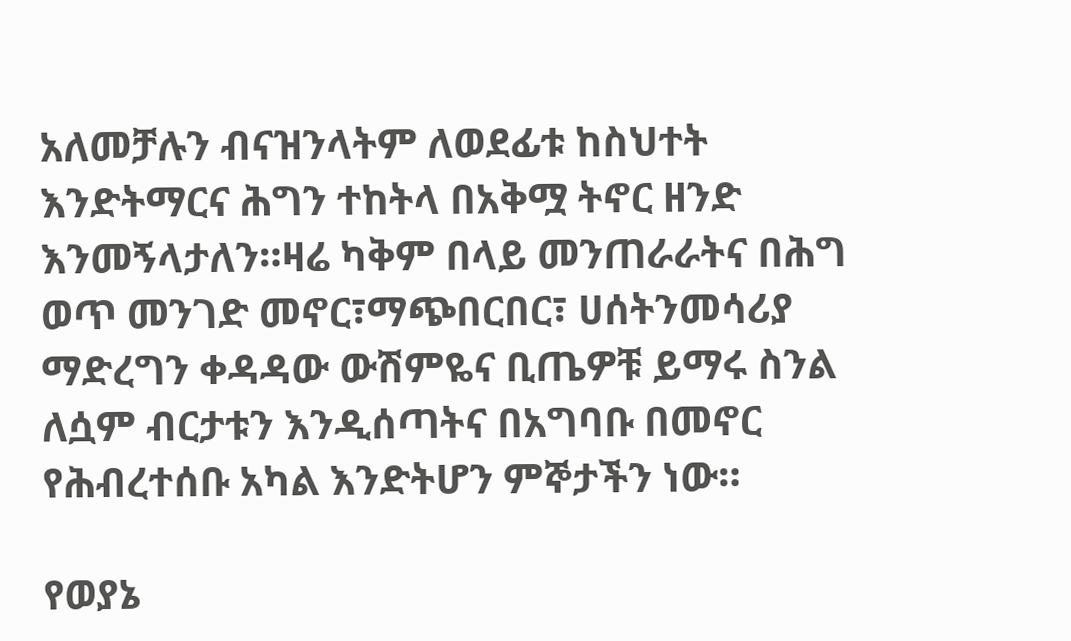አለመቻሉን ብናዝንላትም ለወደፊቱ ከስህተት እንድትማርና ሕግን ተከትላ በአቅሟ ትኖር ዘንድ እንመኝላታለን።ዛሬ ካቅም በላይ መንጠራራትና በሕግ ወጥ መንገድ መኖር፣ማጭበርበር፣ ሀሰትንመሳሪያ ማድረግን ቀዳዳው ውሽምዬና ቢጤዎቹ ይማሩ ስንል ለሷም ብርታቱን እንዲሰጣትና በአግባቡ በመኖር የሕብረተሰቡ አካል እንድትሆን ምኞታችን ነው።

የወያኔ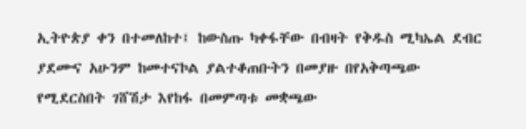ኢትዮጵያ ቀን በተመለከተ፤ ከውስጡ ካቀፋቸው በብዛት የቅዱስ ሚካኤል ደብር ያደሙና አሁንም ከመተናኮል ያልተቆጠቡትን በመያዙ በየአቅጣጫው የሚደርስበት ገሸሽታ እየከፋ በመምጣቱ መቋጫው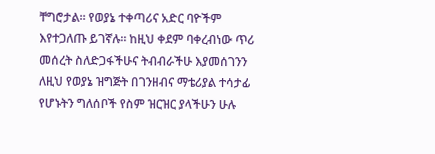ቸግሮታል። የወያኔ ተቀጣሪና አድር ባዮችም እየተጋለጡ ይገኛሉ። ከዚህ ቀደም ባቀረብነው ጥሪ መሰረት ስለድጋፋችሁና ትብብራችሁ እያመሰገንን ለዚህ የወያኔ ዝግጅት በገንዘብና ማቴሪያል ተሳታፊ የሆኑትን ግለሰቦች የስም ዝርዝር ያላችሁን ሁሉ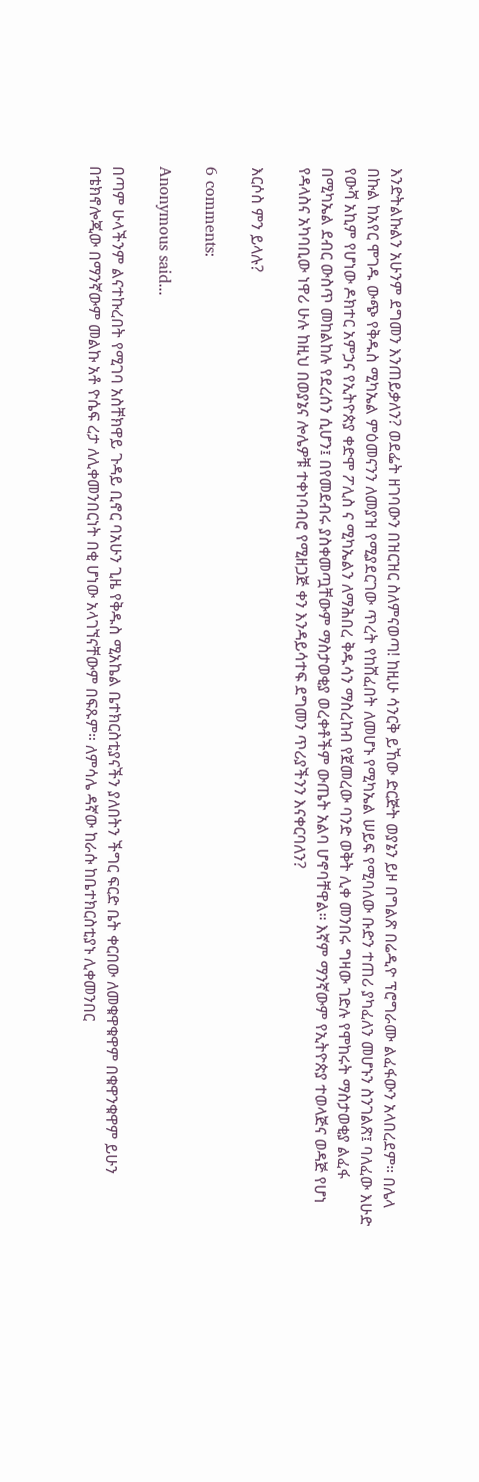እንድትልኩልን አሁንም ደግመን እንጠይቃለን? ወደፌት ዘገባውን በዝርዝር ስለምናወጣ! ከዚሁ ሳንርቅ ይኸው ድርጅት ወያኔን ይዞ በግልጽ በሬዲዮ ፕሮግራሙ ልፈፋውን አላበረደም። በሌላ በኩል ከአየር ሞገዱ ውጭ የቅዱስ ሚካኤል ምዕመናንን ለመያዝ የሚያደርገው ጥረት የከሸፈበት ለመሆኑ የሚካኤል ሠይፍ የሚባለው ቡድን ተጠሪ ያካፈለን መሆኑን ስንገልጽ፤ ባለፈው እሁድ የውሻ አኪም የሆነው ዶክተር አምኃና የኢትዮጵያ ቀድሞ ፖሊስ ና ሚካኤልን ለማሕበረ ቅዱሳን ማስረከብ የጀመረው ባንድ ወቅት ሊቀ መንበሩ ግዛው ገድሉ የሞከሩት ማስታወቂያ ልፈፋ በሚካኤል ደብር ውስጥ መከልከሉ የደረሰን ሲሆን፤ በየመደብሩ ያስቀመጧቸውም ማስታወቂያ ወረቀቶችም ውጤት አልባ ሆኖባቸዋል። እኛም ማንኛውም የኢትዮጵያ ተወላጅና ወዳጅ የሆነ የዳላስና አካባቢው ነዋሪ ሁሉ ከዚህ በወያኔና ሎሌዎቹ ተቀነባብሮ የሚዘጋጅ ቀን እንዳይሳተፍ ደግመን ጥሪያችንን እናቀርባለን?

እርሶስ ምን ይላሉ?

6 comments:

Anonymous said...

በጣም ሁላችንም ልናተኩረበት የሚገባ አስቸክዋይ ጉዳይ ቢኖር ባአሁን ጊዜ የቅዱስ ሚአኬል ቤተክርስቲያናችን ያለበትን ችግር ፍርድ ቤት ቀርበው ለመቁዋቁዋም በቁዋንቁዋም ይሁን በቴክኖሎጂው በማንኛውም መልኩ አቶ ዮሴፍ ረታ ለሊቀመንበርነት በቂ ሆነው አላገኘናቸውም በፍጹም። ለምሳሌ ዳኛው ከራሱ ከቤተክርስቲያኑ ሊቀመንበር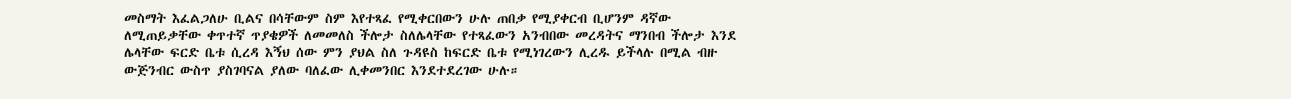መስማት እፈልጋለሁ ቢልና በሳቸውም ስም እየተጻፈ የሚቀርበውን ሁሉ ጠበቃ የሚያቀርብ ቢሆንም ዳኛው ለሚጠይቃቸው ቀጥተኛ ጥያቄዎች ለመመለስ ችሎታ ስለሌላቸው የተጻፈውን አንብበው መረዳትና ማንበብ ችሎታ እንደ ሌላቸው ፍርድ ቤቱ ሲረዳ እኝህ ሰው ምን ያህል ስለ ጉዳዩስ ከፍርድ ቤቱ የሚነገረውን ሊረዱ ይችላሉ በሚል ብዙ ውጅንብር ውስጥ ያስገባናል ያለው ባለፈው ሊቀመንበር እንደተደረገው ሁሉ።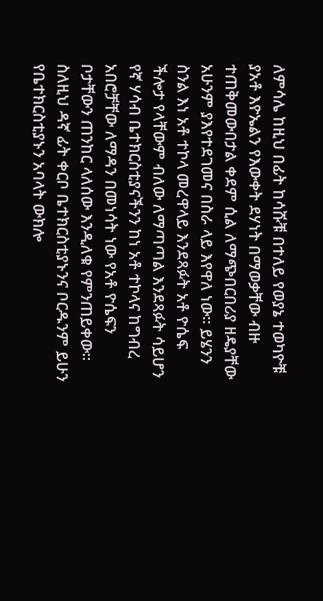ለምሳሌ ከዚህ በፊት ከሳሹቹ በተለይ የወያኔ ተወካዮቹ ያአቶ እዮኤልን የእውቀት ደሃነት በማወቃቸው ብዙ ተጠቅመውበታል ቀደም ሲል ለማጭበርበሪያ ዘዴያቸው አሁንም ያእየተደገመና በስራ ላይ እየዋለ ነው። ይሄንን ስንል እነ አቶ ተኮላ መረዋላይ እንደጻፉት አቶ ዮሴፍ ችሎታ የላቸውም ብለው ለማጣጣል እንደጻፉት ሳይሆን የኛ ሃሳብ ቤተክርስቲያናችንን ከነ አቶ ተኮላና ከግብረ አበሮቻቸው ለማዳን በመነሳት ነው የአቶ ዮሴፍን ቦታቸውን ጠንከር ላለሰው እንዲለቁ የምንጠይቀው። ስለዚህ ዳኛ ፊት ቀርቦ ቤተክርስቲያኑንና ቦርዱንም ይሁን የቤተክርስቲያኑን አባላት ውክሎ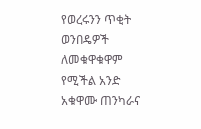የወረሩንን ጥቂት ወንበዴዎች ለመቁዋቁዋም የሚችል አንድ አቁዋሙ ጠንካራና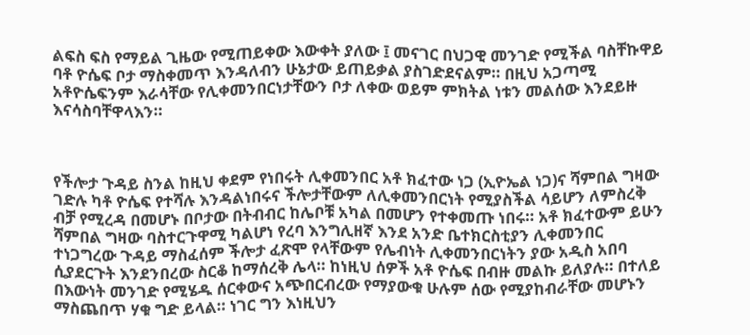ልፍስ ፍስ የማይል ጊዜው የሚጠይቀው እውቀት ያለው ፤ መናገር በህጋዊ መንገድ የሚችል ባስቸኩዋይ ባቶ ዮሴፍ ቦታ ማስቀመጥ እንዳለብን ሁኔታው ይጠይቃል ያስገድደናልም። በዚህ አጋጣሚ አቶዮሴፍንም እራሳቸው የሊቀመንበርነታቸውን ቦታ ለቀው ወይም ምክትል ነቱን መልሰው እንደይዙ እናሳስባቸዋላእን።



የችሎታ ጉዳይ ስንል ከዚህ ቀደም የነበሩት ሊቀመንበር አቶ ክፈተው ነጋ (ኢዮኤል ነጋ)ና ሻምበል ግዛው ገድሉ ካቶ ዮሴፍ የተሻሉ እንዳልነበሩና ችሎታቸውም ለሊቀመንበርነት የሚያስችል ሳይሆን ለምስረቅ ብቻ የሚረዳ በመሆኑ በቦታው በትብብር ከሌቦቹ አካል በመሆን የተቀመጡ ነበሩ። አቶ ክፈተውም ይሁን ሻምበል ግዛው ባስተርጉዋሚ ካልሆነ የረባ እንግሊዘኛ እንደ አንድ ቤተክርስቲያን ሊቀመንበር ተነጋግረው ጉዳይ ማስፈሰም ችሎታ ፈጽሞ የላቸውም የሌብነት ሊቀመንበርነትን ያው አዲስ አበባ ሲያደርጉት እንደንበረው ስርቆ ከማሰረቅ ሌላ። ከነዚህ ሰዎች አቶ ዮሴፍ በብዙ መልኩ ይለያሉ። በተለይ በእውነት መንገድ የሚሄዱ ሰርቀውና አጭበርብረው የማያውቁ ሁሉም ሰው የሚያከብራቸው መሆኑን ማስጨበጥ ሃቁ ግድ ይላል። ነገር ግን እነዚህን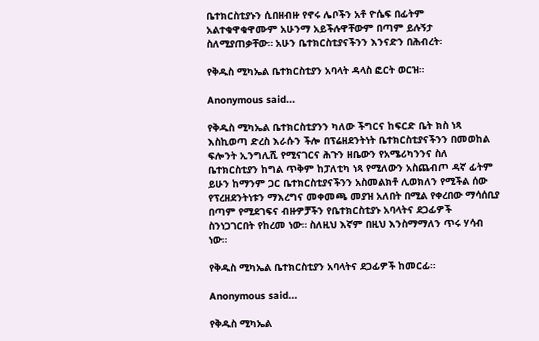ቤተክርስቲያኑን ሲበዘብዙ የኖሩ ሌቦችን አቶ ዮሴፍ በፊትም አልተቁዋቁዋሙም አሁንማ አይችሉዋቸውም በጣም ይሉኝታ ስለሚያጠቃቸው። አሁን ቤተክርስቲያናችንን እንናድን በሕብረት፡

የቅዱስ ሚካኤል ቤተክርስቲያን አባላት ዳላስ ፎርት ወርዝ።

Anonymous said...

የቅዱስ ሚካኤል ቤተክርስቲያንን ካለው ችግርና ከፍርድ ቤት ክስ ነጻ እስኪወጣ ድረስ እራሱን ችሎ በፕሬዘደንትነት ቤተክርስቲያናችንን በመወከል ፍሎንት ኢንግሊሺ የሚናገርና ሕጉን ዘቤውን የአሜሪካንንና ስለ ቤተክርስቲያን ከግል ጥቅም ከፓለቲካ ነጻ የሚለውን አስጨብጦ ዳኛ ፊትም ይሁን ከማንም ጋር ቤተክርስቲያናችንን አስመልክቶ ሊወክለን የሚችል ሰው የፕረዘደንትነቱን ማእረግና መቀመጫ መያዝ አለበት በሚል የቀረበው ማሳሰቢያ በጣም የሚደገፍና ብዙዎቻችን የቤተክርስቲያኑ አባላትና ደጋፊዎች ስንነጋገርበት የከረመ ነው። ስለዚህ እኛም በዚህ እንስማማለን ጥሩ ሃሳብ ነው።

የቅዱስ ሚካኤል ቤተክርስቲያን አባላትና ደጋፊዎች ከመርፊ።

Anonymous said...

የቅዱስ ሚካኤል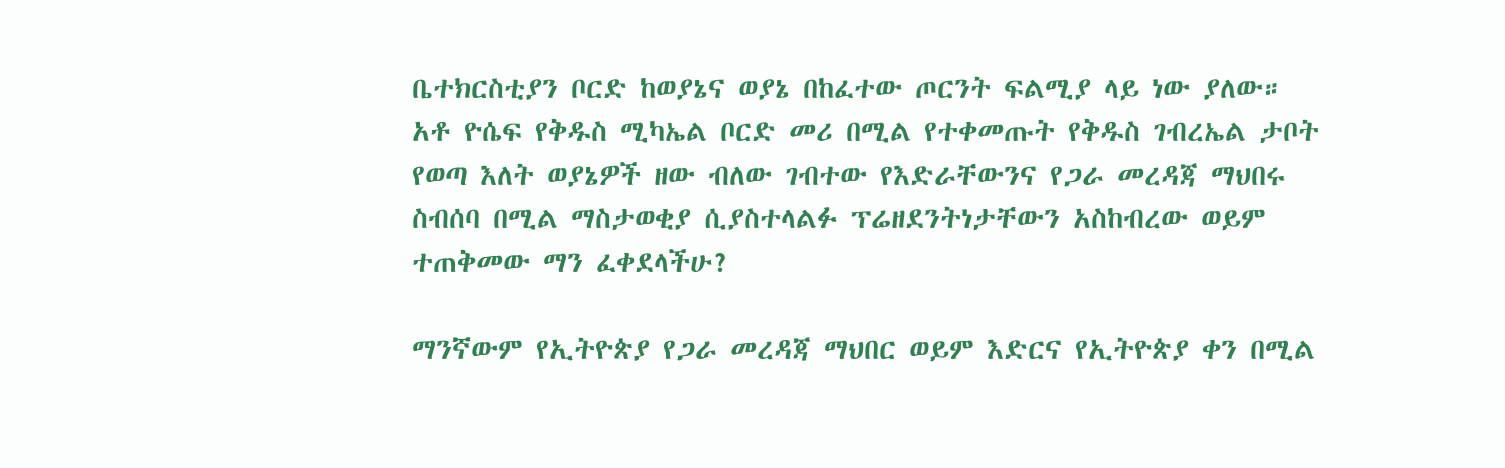ቤተክርስቲያን ቦርድ ከወያኔና ወያኔ በከፈተው ጦርንት ፍልሚያ ላይ ነው ያለው። አቶ ዮሴፍ የቅዱስ ሚካኤል ቦርድ መሪ በሚል የተቀመጡት የቅዱስ ገብረኤል ታቦት የወጣ እለት ወያኔዎች ዘው ብለው ገብተው የእድራቸውንና የጋራ መረዳጃ ማህበሩ ስብሰባ በሚል ማስታወቂያ ሲያስተላልፉ ፕሬዘደንትነታቸውን አስከብረው ወይም ተጠቅመው ማን ፈቀደላችሁ?

ማንኛውም የኢትዮጵያ የጋራ መረዳጃ ማህበር ወይም እድርና የኢትዮጵያ ቀን በሚል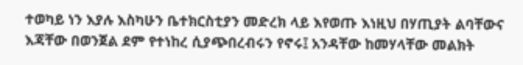ተወካይ ነን እያሉ እስካሁን ቤተክርስቲያን መድረክ ላይ እየወጡ እነዚህ በሃጢያት ልባቸውና እጃቸው በወንጀል ደም የተነከረ ሲያጭበረብሩን የኖሩ፤ አንዳቸው ከመሃላቸው መልክት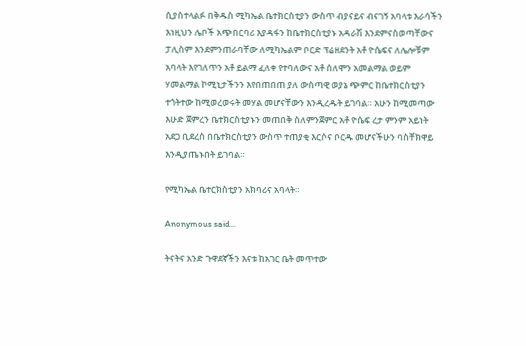ሲያስተላልፉ በቅዱስ ሚካኤል ቤተክርስቲያን ውስጥ ብያናይና ብናገኝ አባላቱ እራሳችን እነዚህን ሌቦች አጭበርባሪ እያዳፋን ከቤተክርስቲያኑ አዳራሽ እንደምናስወጣቸውና ፓሊስም እንደምንጠራባቸው ለሚካኤልም ቦርድ ፕሬዘደንት አቶ ዮሴፍና ለሌሎቹም አባላት እየገለጥን አቶ ይልማ ፈለቀ የተባለውና አቶ ሰለሞን አመልማል ወይም ሃመልማል ኮሚኒታችንን እየበጠበጠ ያለ ውስጣዊ ወያኔ ጭምር ከቤተክርስቲያን ተጎትተው ከሚወረወሩት መሃል መሆናቸውን እንዲረዱት ይገባል። አሁን ከሚመጣው እሁድ ጀምረን ቤተክርስቲያኑን መጠበቅ ስለምንጀምር አቶ ዮሴፍ ረታ ምንም አይነት አደጋ ቢደረስ በቤተክርስቲያን ውስጥ ተጠያቂ እርሶና ቦርዱ መሆናችሁን ባስቸክዋይ እንዲያጤኑበት ይገባል።

የሚካኤል ቤተርክስቲያን አክባሪና አባላት።

Anonymous said...

ትናትና አንድ ጉዋደኛችን እናቱ ከአገር ቤት መጥተው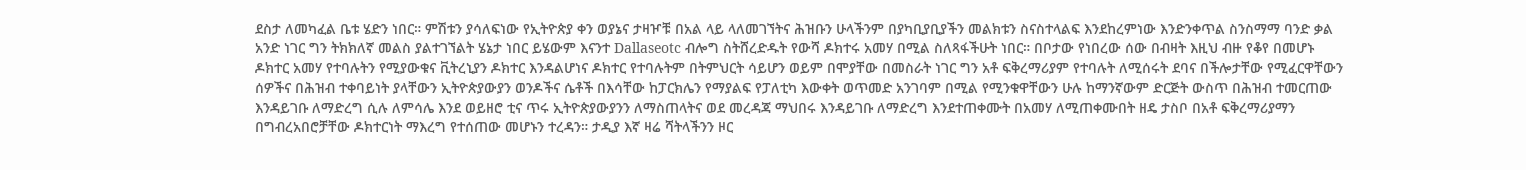ደስታ ለመካፈል ቤቱ ሄድን ነበር። ምሽቱን ያሳለፍነው የኢትዮጵያ ቀን ወያኔና ታዛዦቹ በአል ላይ ላለመገኘትና ሕዝቡን ሁላችንም በያካቢያቢያችን መልክቱን ስናስተላልፍ እንደከረምነው እንድንቀጥል ስንስማማ ባንድ ቃል አንድ ነገር ግን ትክክለኛ መልስ ያልተገኘልት ሄኔታ ነበር ይሄውም እናንተ Dallaseotc ብሎግ ስትሸረድዱት የውሻ ዶክተሩ አመሃ በሚል ስለጻፋችሁት ነበር። በቦታው የነበረው ሰው በብዛት እዚህ ብዙ የቆየ በመሆኑ ዶክተር አመሃ የተባሉትን የሚያውቁና ቪትረኒያን ዶክተር እንዳልሆነና ዶክተር የተባሉትም በትምህርት ሳይሆን ወይም በሞያቸው በመስራት ነገር ግን አቶ ፍቅረማሪያም የተባሉት ለሚሰሩት ደባና በችሎታቸው የሚፈርዋቸውን ሰዎችና በሕዝብ ተቀባይነት ያላቸውን ኢትዮጵያውያን ወንዶችና ሴቶች በእሳቸው ከፓርክሌን የማያልፍ የፓለቲካ እውቀት ወጥመድ አንገባም በሚል የሚንቁዋቸውን ሁሉ ከማንኛውም ድርጅት ውስጥ በሕዝብ ተመርጠው እንዳይገቡ ለማድረግ ሲሉ ለምሳሌ እንደ ወይዘሮ ቲና ጥሩ ኢትዮጵያውያንን ለማስጠላትና ወደ መረዳጃ ማህበሩ እንዳይገቡ ለማድረግ እንደተጠቀሙት በአመሃ ለሚጠቀሙበት ዘዴ ታስቦ በአቶ ፍቅረማሪያማን በግብረአበሮቻቸው ዶክተርነት ማእረግ የተሰጠው መሆኑን ተረዳን። ታዲያ እኛ ዛሬ ሻትላችንን ዞር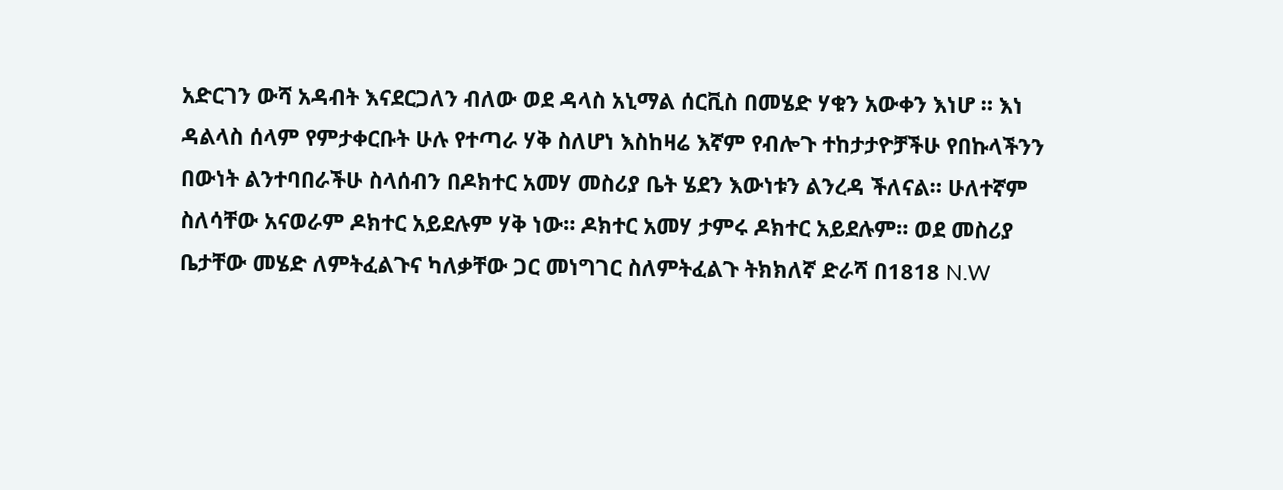አድርገን ውሻ አዳብት እናደርጋለን ብለው ወደ ዳላስ አኒማል ሰርቪስ በመሄድ ሃቁን አውቀን እነሆ ። እነ ዳልላስ ሰላም የምታቀርቡት ሁሉ የተጣራ ሃቅ ስለሆነ እስከዛሬ እኛም የብሎጉ ተከታታዮቻችሁ የበኩላችንን በውነት ልንተባበራችሁ ስላሰብን በዶክተር አመሃ መስሪያ ቤት ሄደን እውነቱን ልንረዳ ችለናል። ሁለተኛም ስለሳቸው አናወራም ዶክተር አይደሉም ሃቅ ነው። ዶክተር አመሃ ታምሩ ዶክተር አይደሉም። ወደ መስሪያ ቤታቸው መሄድ ለምትፈልጉና ካለቃቸው ጋር መነግገር ስለምትፈልጉ ትክክለኛ ድራሻ በ1818 N.W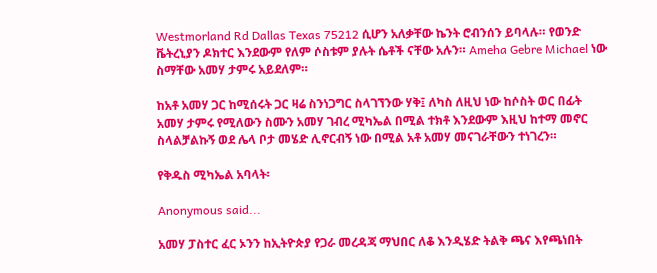Westmorland Rd Dallas Texas 75212 ሲሆን አለቃቸው ኬንት ሮብንሰን ይባላሉ። የወንድ ቬትረኒያን ዶክተር እንደውም የለም ሶስቱም ያሉት ሴቶች ናቸው አሉን። Ameha Gebre Michael ነው ስማቸው አመሃ ታምሩ አይደለም።

ከአቶ አመሃ ጋር ከሚሰሩት ጋር ዛሬ ስንነጋግር ስላገኘንው ሃቅ፤ ለካስ ለዚህ ነው ከሶስት ወር በፊት አመሃ ታምሩ የሚለውን ስሙን አመሃ ገብረ ሚካኤል በሚል ተክቶ እንደውም እዚህ ከተማ መኖር ስላልቻልኩኝ ወደ ሌላ ቦታ መሄድ ሊኖርብኝ ነው በሚል አቶ አመሃ መናገራቸውን ተነገረን።

የቅዱስ ሚካኤል አባላት፡

Anonymous said...

አመሃ ፓስተር ፈር ኦንን ከኢትዮጵያ የጋራ መረዳጃ ማህበር ለቆ እንዲሄድ ትልቅ ጫና እየጫነበት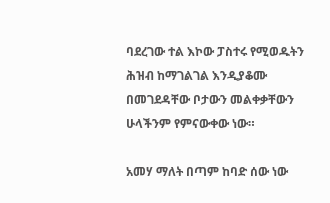ባደረገው ተል እኮው ፓስተሩ የሚወዱትን ሕዝብ ከማገልገል እንዲያቆሙ በመገደዳቸው ቦታውን መልቀቃቸውን ሁላችንም የምናውቀው ነው።

አመሃ ማለት በጣም ከባድ ሰው ነው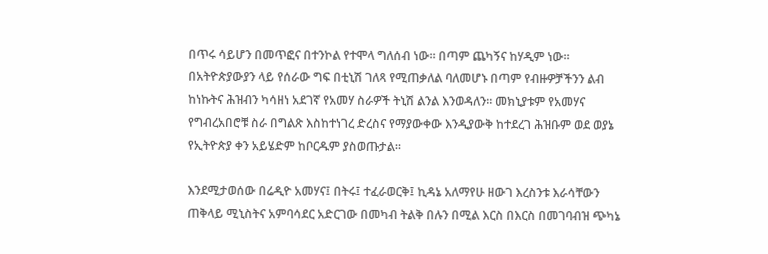በጥሩ ሳይሆን በመጥፎና በተንኮል የተሞላ ግለሰብ ነው። በጣም ጨካኝና ከሃዲም ነው። በአትዮጵያውያን ላይ የሰራው ግፍ በቲኒሽ ገለጻ የሚጠቃለል ባለመሆኑ በጣም የብዙዎቻችንን ልብ ከነኩትና ሕዝብን ካሳዘነ አደገኛ የአመሃ ስራዎች ትኒሽ ልንል እንወዳለን። መክኒያቱም የአመሃና የግብረአበሮቹ ስራ በግልጽ እስከተነገረ ድረስና የማያውቀው እንዲያውቅ ከተደረገ ሕዝቡም ወደ ወያኔ የኢትዮጵያ ቀን አይሄድም ከቦርዱም ያስወጡታል።

እንደሚታወሰው በሬዲዮ አመሃና፤ በትሩ፤ ተፈራወርቅ፤ ኪዳኔ አለማየሁ ዘውገ እረስንቱ እራሳቸውን ጠቅላይ ሚኒስትና አምባሳደር አድርገው በመካብ ትልቅ በሉን በሚል እርስ በእርስ በመገባብዝ ጭካኔ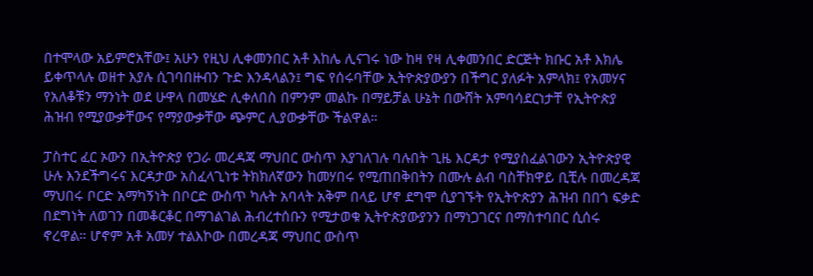በተሞላው አይምሮአቸው፤ አሁን የዚህ ሊቀመንበር አቶ እከሌ ሊናገሩ ነው ከዛ የዛ ሊቀመንበር ድርጅት ክቡር አቶ እክሌ ይቀጥላሉ ወዘተ እያሉ ሲገባበዙብን ጉድ እንዳላልን፤ ግፍ የሰሩባቸው ኢትዮጵያውያን በችግር ያለፉት አምላክ፤ የአመሃና የአለቆቹን ማንነት ወደ ሁዋላ በመሄድ ሊቀለበስ በምንም መልኩ በማይቻል ሁኔት በውሸት አምባሳደርነታቸ የኢትዮጵያ ሕዝብ የሚያውቃቸውና የማያውቃቸው ጭምር ሊያውቃቸው ችልዋል።

ፓስተር ፈር ኦውን በኢትዮጵያ የጋራ መረዳጃ ማህበር ውስጥ እያገለገሉ ባሉበት ጊዜ እርዳታ የሚያስፈልገውን ኢትዮጵያዊ ሁሉ እንደችግሩና እርዳታው አስፈላጊነቱ ትክክለኛውን ከመሃበሩ የሚጠበቅበትን በሙሉ ልብ ባስቸክዋይ ቢቺሉ በመረዳጃ ማህበሩ ቦርድ አማካኝነት በቦርድ ውስጥ ካሉት አባላት አቅም በላይ ሆኖ ደግሞ ሲያገኙት የኢትዮጵያን ሕዝብ በበጎ ፍቃድ በደግነት ለወገን በመቆርቆር በማገልገል ሕብረተሰቡን የሚታወቁ ኢትዮጵያውያንን በማነጋገርና በማስተባበር ሲሰሩ ኖረዋል። ሆኖም አቶ አመሃ ተልእኮው በመረዳጃ ማህበር ውስጥ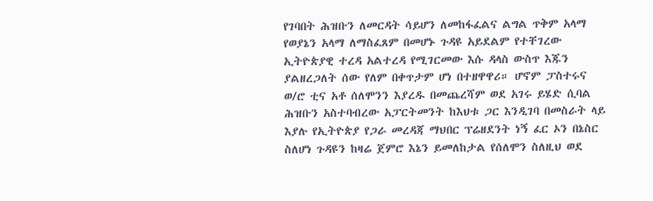የገባበት ሕዝቡን ለመርዳት ሳይሆን ለመከፋፈልና ልግል ጥቅም አላማ የወያኔን አላማ ለማስፈጸም በመሆኑ ጉዳዩ አይደልም የተቸገረው ኢትዮጵያዊ ተረዳ አልተረዳ የሚገርመው እሱ ዳላስ ውስጥ እጁን ያልዘረጋለት ሰው የለም በቀጥታም ሆነ በተዘዋዋሪ። ሆኖም ፓስተሩና ወ/ሮ ቲና አቶ ሰለሞንን እያረዱ በመጨረሻም ወደ አገሩ ይሄድ ሲባል ሕዝቡን አስተባብረው አፓርትመንት ከእህቱ ጋር እንዲገባ በመስራት ላይ እያሉ የኢትዮጵያ የጋራ መረዳጃ ማህበር ፕሬዘደንት ነኝ ፈር ኦን በኔስር ስለሆነ ጉዳዩን ከዛሬ ጀምሮ እኔን ይመለከታል የሰለሞን ስለዚህ ወደ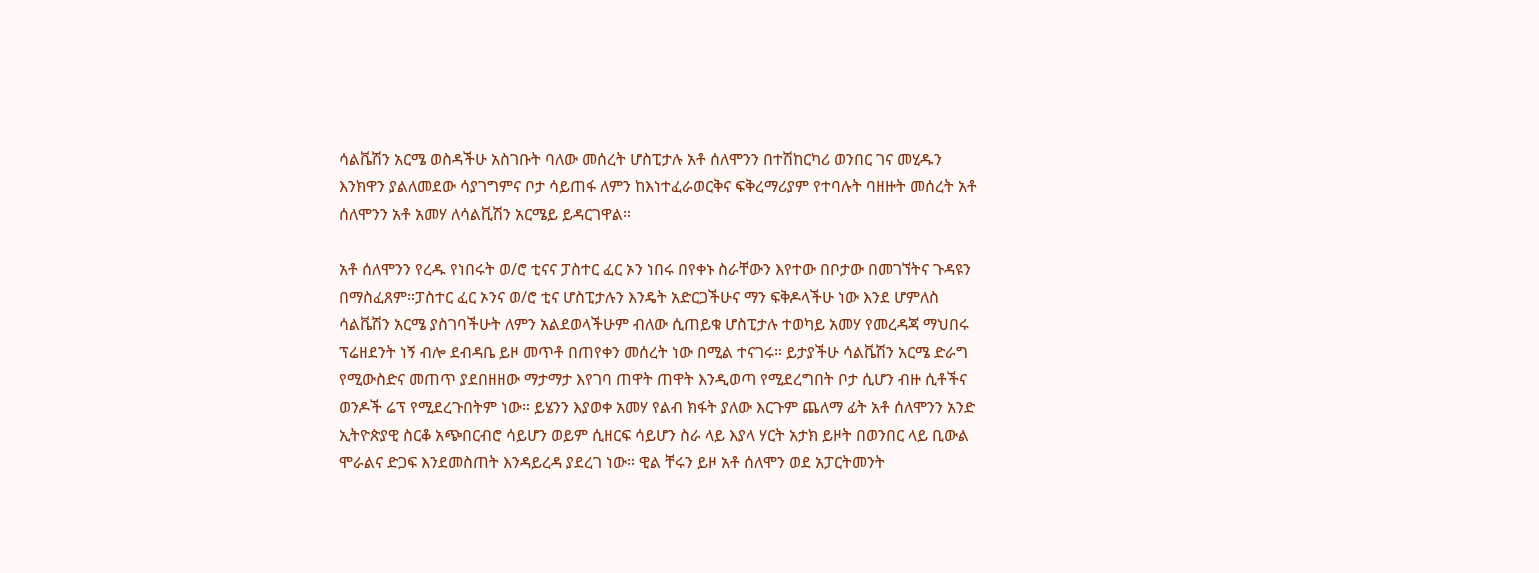ሳልቬሽን አርሜ ወስዳችሁ አስገቡት ባለው መሰረት ሆስፒታሉ አቶ ሰለሞንን በተሽከርካሪ ወንበር ገና መሂዱን እንክዋን ያልለመደው ሳያገግምና ቦታ ሳይጠፋ ለምን ከእነተፈራወርቅና ፍቅረማሪያም የተባሉት ባዘዙት መሰረት አቶ ሰለሞንን አቶ አመሃ ለሳልቪሽን አርሜይ ይዳርገዋል።

አቶ ሰለሞንን የረዱ የነበሩት ወ/ሮ ቲናና ፓስተር ፈር ኦን ነበሩ በየቀኑ ስራቸውን እየተው በቦታው በመገኘትና ጉዳዩን በማስፈጸም።ፓስተር ፈር ኦንና ወ/ሮ ቲና ሆስፒታሉን እንዴት አድርጋችሁና ማን ፍቅዶላችሁ ነው እንደ ሆምለስ ሳልቬሽን አርሜ ያስገባችሁት ለምን አልደወላችሁም ብለው ሲጠይቁ ሆስፒታሉ ተወካይ አመሃ የመረዳጃ ማህበሩ ፕሬዘደንት ነኝ ብሎ ደብዳቤ ይዞ መጥቶ በጠየቀን መሰረት ነው በሚል ተናገሩ። ይታያችሁ ሳልቬሽን አርሜ ድራግ የሚውስድና መጠጥ ያደበዘዘው ማታማታ እየገባ ጠዋት ጠዋት እንዲወጣ የሚደረግበት ቦታ ሲሆን ብዙ ሲቶችና ወንዶች ሬፕ የሚደረጉበትም ነው። ይሄንን እያወቀ አመሃ የልብ ክፋት ያለው እርጉም ጨለማ ፊት አቶ ሰለሞንን አንድ ኢትዮጵያዊ ስርቆ አጭበርብሮ ሳይሆን ወይም ሲዘርፍ ሳይሆን ስራ ላይ እያላ ሃርት አታክ ይዞት በወንበር ላይ ቢውል ሞራልና ድጋፍ እንደመስጠት እንዳይረዳ ያደረገ ነው። ዊል ቸሩን ይዞ አቶ ሰለሞን ወደ አፓርትመንት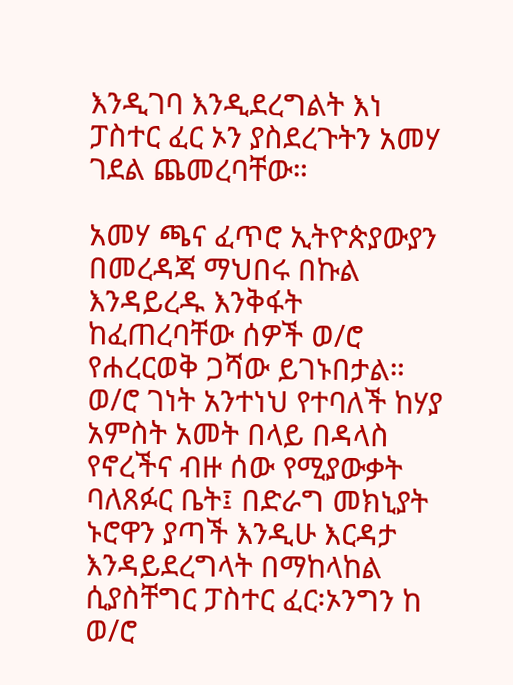እንዲገባ እንዲደረግልት እነ ፓስተር ፈር ኦን ያስደረጉትን አመሃ ገደል ጨመረባቸው።

አመሃ ጫና ፈጥሮ ኢትዮጵያውያን በመረዳጃ ማህበሩ በኩል እንዳይረዱ እንቅፋት ከፈጠረባቸው ሰዎች ወ/ሮ የሐረርወቅ ጋሻው ይገኑበታል። ወ/ሮ ገነት አንተነህ የተባለች ከሃያ አምስት አመት በላይ በዳላስ የኖረችና ብዙ ሰው የሚያውቃት ባለጸፉር ቤት፤ በድራግ መክኒያት ኑሮዋን ያጣች እንዲሁ እርዳታ እንዳይደረግላት በማከላከል ሲያስቸግር ፓስተር ፈር፡ኦንግን ከ ወ/ሮ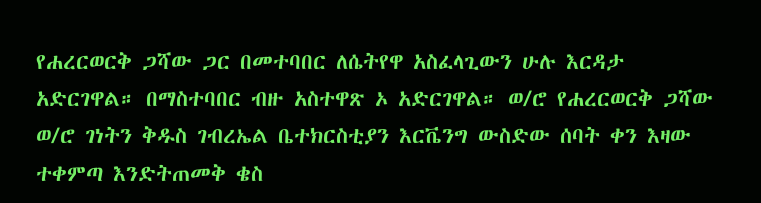የሐረርወርቅ ጋሻው ጋር በመተባበር ለሴትየዋ አስፈላጊውን ሁሉ እርዳታ አድርገዋል። በማስተባበር ብዙ አስተዋጽ ኦ አድርገዋል። ወ/ሮ የሐረርወርቅ ጋሻው ወ/ሮ ገነትን ቅዱስ ገብረኤል ቤተክርስቲያን እርቬንግ ውስድው ሰባት ቀን እዛው ተቀምጣ እንድትጠመቅ ቄስ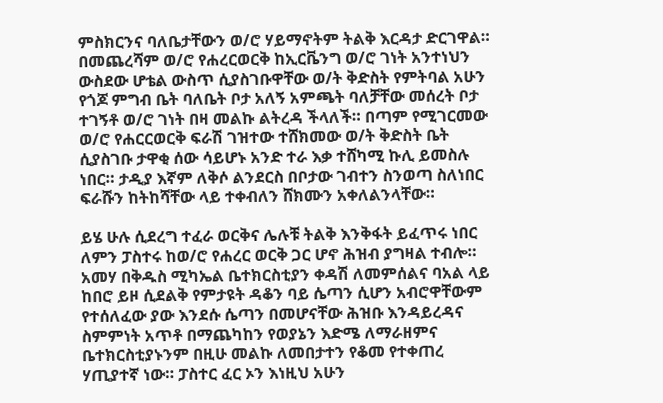ምስክርንና ባለቤታቸውን ወ/ሮ ሃይማኖትም ትልቅ እርዳታ ድርገዋል። በመጨረሻም ወ/ሮ የሐረርወርቅ ከኢርቬንግ ወ/ሮ ገነት አንተነህን ውስደው ሆቴል ውስጥ ሲያስገቡዋቸው ወ/ት ቅድስት የምትባል አሁን የጎጆ ምግብ ቤት ባለቤት ቦታ አለኝ አምጫት ባለቻቸው መሰረት ቦታ ተገኝቶ ወ/ሮ ገነት በዛ መልኩ ልትረዳ ችላለች። በጣም የሚገርመው ወ/ሮ የሐርርወርቅ ፍራሽ ገዝተው ተሸክመው ወ/ት ቅድስት ቤት ሲያስገቡ ታዋቂ ሰው ሳይሆኑ አንድ ተራ እቃ ተሸካሚ ኩሊ ይመስሉ ነበር። ታዲያ እኛም ለቅሶ ልንደርስ በቦታው ገብተን ስንወጣ ስለነበር ፍራሹን ከትከሻቸው ላይ ተቀብለን ሸክሙን አቀለልንላቸው።

ይሄ ሁሉ ሲደረግ ተፈራ ወርቅና ሌሉቹ ትልቅ እንቅፋት ይፈጥሩ ነበር ለምን ፓስተሩ ከወ/ሮ የሐረር ወርቅ ጋር ሆኖ ሕዝብ ያግዛል ተብሎ። አመሃ በቅዱስ ሚካኤል ቤተክርስቲያን ቀዳሽ ለመምሰልና ባአል ላይ ከበሮ ይዞ ሲደልቅ የምታዩት ዳቆን ባይ ሴጣን ሲሆን አብሮዋቸውም የተሰለፈው ያው እንደሱ ሴጣን በመሆናቸው ሕዝቡ እንዳይረዳና ስምምነት አጥቶ በማጨካከን የወያኔን እድሜ ለማራዘምና ቤተክርስቲያኑንም በዚሁ መልኩ ለመበታተን የቆመ የተቀጠረ ሃጢያተኛ ነው። ፓስተር ፈር ኦን እነዚህ አሁን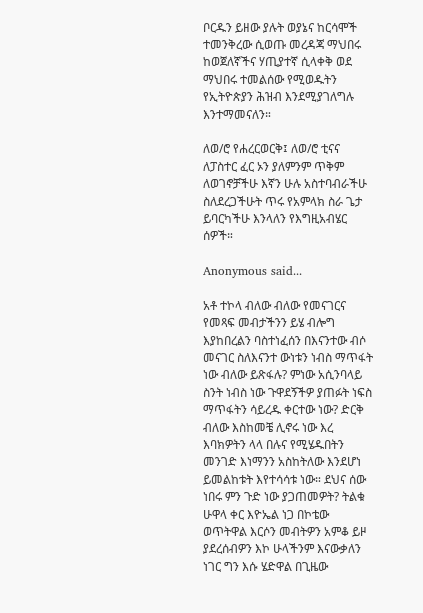ቦርዱን ይዘው ያሉት ወያኔና ከርሳሞች ተመንቅረው ሲወጡ መረዳጃ ማህበሩ ከወጀለኛችና ሃጢያተኛ ሲላቀቅ ወደ ማህበሩ ተመልሰው የሚወዱትን የኢትዮጵያን ሕዝብ እንደሚያገለግሉ እንተማመናለን።

ለወ/ሮ የሐረርወርቅ፤ ለወ/ሮ ቲናና ለፓስተር ፈር ኦን ያለምንም ጥቅም ለወገኖቻችሁ እኛን ሁሉ አስተባብራችሁ ስለደረጋችሁት ጥሩ የአምላክ ስራ ጌታ ይባርካችሁ እንላለን የእግዚአብሄር ሰዎች።

Anonymous said...

አቶ ተኮላ ብለው ብለው የመናገርና የመጻፍ መብታችንን ይሄ ብሎግ እያከበረልን ባስተነፈሰን በእናንተው ብሶ መናገር ስለእናንተ ውነቱን ነብስ ማጥፋት ነው ብለው ይጽፋሉ? ምነው አሲንባላይ ስንት ነብስ ነው ጉዋደኝችዎ ያጠፉት ነፍስ ማጥፋትን ሳይረዱ ቀርተው ነው? ድርቅ ብለው እስከመቼ ሊኖሩ ነው እረ እባክዎትን ላላ በሉና የሚሄዱበትን መንገድ እነማንን አስከትለው እንደሆነ ይመልከቱት እየተሳሳቱ ነው። ደህና ሰው ነበሩ ምን ጉድ ነው ያጋጠመዎት? ትልቁ ሁዋላ ቀር እዮኤል ነጋ በኮቴው ወጥትዋል እርሶን መብትዎን አምቆ ይዞ ያደረሰብዎን እኮ ሁላችንም እናውቃለን ነገር ግን እሱ ሄድዋል በጊዜው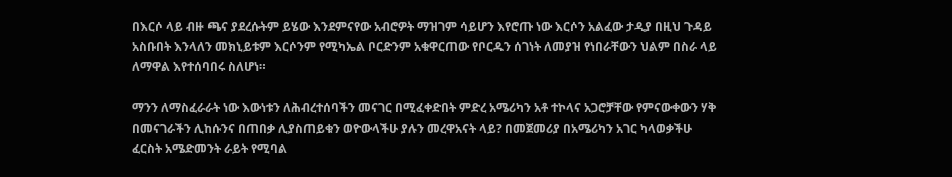በእርሶ ላይ ብዙ ጫና ያደረሱትም ይሄው እንደምናየው አብሮዎት ማዝገም ሳይሆን እየሮጡ ነው እርሶን አልፈው ታዲያ በዚህ ጉዳይ አስቡበት እንላለን መክኒይቱም እርሶንም የሚካኤል ቦርድንም አቁዋርጠው የቦርዱን ሰገነት ለመያዝ የነበራቸውን ህልም በስራ ላይ ለማዋል እየተሰባበሩ ስለሆነ።

ማንን ለማስፈራራት ነው እውነቱን ለሕብረተሰባችን መናገር በሚፈቀድበት ምድረ አሜሪካን አቶ ተኮላና አጋሮቻቸው የምናውቀውን ሃቅ በመናገራችን ሊከሱንና በጠበቃ ሊያስጠይቁን ወዮውላችሁ ያሉን መረዋአናት ላይ? በመጀመሪያ በአሜሪካን አገር ካላወቃችሁ ፈርስት አሜድመንት ራይት የሚባል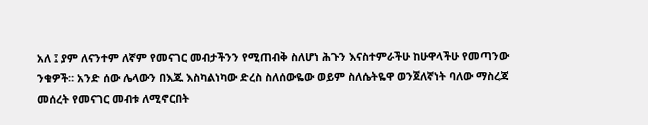አለ ፤ ያም ለናንተም ለኛም የመናገር መብታችንን የሚጠብቅ ስለሆነ ሕጉን እናስተምራችሁ ከሁዋላችሁ የመጣንው ንቁዎች። አንድ ሰው ሌላውን በእጁ እስካልነካው ድረስ ስለሰውዬው ወይም ስለሴትዬዋ ወንጀለኛነት ባለው ማስረጃ መሰረት የመናገር መብቱ ለሚኖርበት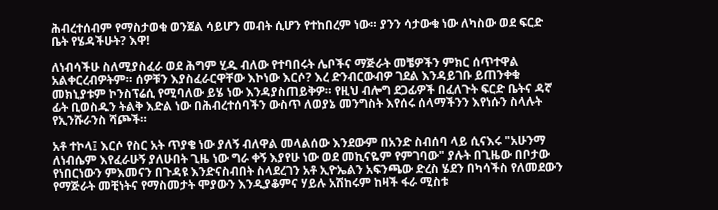ሕብረተሰብም የማስታወቁ ወንጀል ሳይሆን መብት ሲሆን የተከበረም ነው። ያንን ሳታውቁ ነው ለካስው ወደ ፍርድ ቤት የሄዳችሁት? እዋ!

ለነብሳችሁ ስለሚያስፈራ ወደ ሕግም ሂዱ ብለው የተባበሩት ሌቦችና ማጅራት መቼዎችን ምክር ሰጥተዋል አልቀርረብዎትም። ሰዎቹን እያስፈራርዋቸው እኮነው እርሶ? እረ ድንብርውብዎ ገደል እንዳይገቡ ይጠንቀቁ መክኒያቱም ኮንስፕሬሲ የሚባለው ይሄ ነው እንዳያስጠይቅዎ። የዚህ ብሎግ ደጋፊዎች በፈለጉት ፍርድ ቤትና ዳኛ ፊት ቢወስዱን ትልቅ እድል ነው በሕብረተሰባችን ውስጥ ለወያኔ መንግስት እየሰሩ ሰላማችንን እየነሱን ስላሉት የኢንሹራንስ ሻጮች።

አቶ ተኮላ፤ እርሶ የስር አት ጥያቄ ነው ያለኝ ብለዋል መላልሰው እንደውም በአንድ ስብሰባ ላይ ሲናእሩ "አሁንማ ለነብሴም እየፈራሁኝ ያለሁበት ጊዜ ነው ግራ ቀኝ እያየሁ ነው ወደ መኪናዬም የምገባው" ያሉት በጊዜው በቦታው የነበርነውን ምእመናን በጉዳዩ እንድናስብበት ስላደረገን አቶ ኢዮኤልን አፍንጫው ድረስ ሄደን በካሳችስ የለመደውን የማጅራት መቺነትና የማስመታት ሞያውን እንዲያቆምና ሃይሉ አሽከሩም ከዛች ፋራ ሚስቱ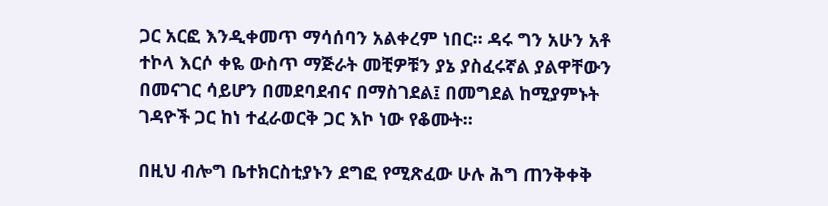ጋር አርፎ እንዲቀመጥ ማሳሰባን አልቀረም ነበር። ዳሩ ግን አሁን አቶ ተኮላ እርሶ ቀዬ ውስጥ ማጅራት መቺዎቹን ያኔ ያስፈሩኛል ያልዋቸውን በመናገር ሳይሆን በመደባደብና በማስገደል፤ በመግደል ከሚያምኑት ገዳዮች ጋር ከነ ተፈራወርቅ ጋር እኮ ነው የቆሙት።

በዚህ ብሎግ ቤተክርስቲያኑን ደግፎ የሚጽፈው ሁሉ ሕግ ጠንቅቀቅ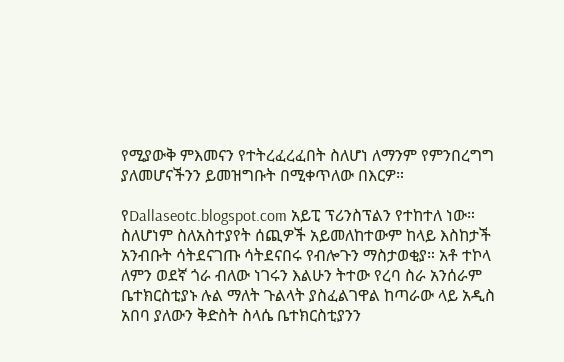የሚያውቅ ምእመናን የተትረፈረፈበት ስለሆነ ለማንም የምንበረግግ ያለመሆናችንን ይመዝግቡት በሚቀጥለው በእርዎ።

የDallaseotc.blogspot.com አይፒ ፕሪንስፕልን የተከተለ ነው። ስለሆነም ስለአስተያየት ሰጪዎች አይመለከተውም ከላይ እስከታች አንብቡት ሳትደናገጡ ሳትደናበሩ የብሎጉን ማስታወቂያ። አቶ ተኮላ ለምን ወደኛ ጎራ ብለው ነገሩን እልሁን ትተው የረባ ስራ አንሰራም ቤተክርስቲያኑ ሉል ማለት ጉልላት ያስፈልገዋል ከጣራው ላይ አዲስ አበባ ያለውን ቅድስት ስላሴ ቤተክርስቲያንን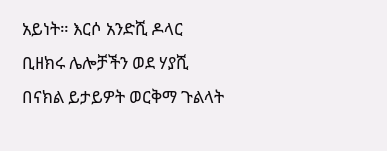አይነት። እርሶ አንድሺ ዶላር ቢዘክሩ ሌሎቻችን ወደ ሃያሺ በናክል ይታይዎት ወርቅማ ጉልላት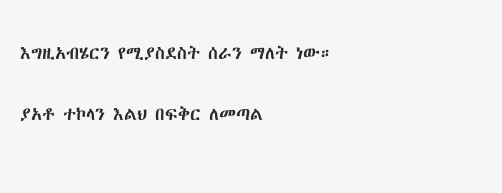እግዚአብሄርን የሚያስደስት ሰራን ማለት ነው።

ያአቶ ተኮላን እልህ በፍቅር ለመጣል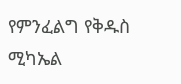የምንፈልግ የቅዱስ ሚካኤል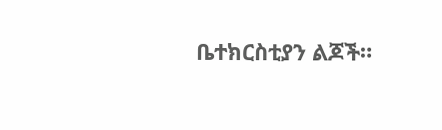ቤተክርስቲያን ልጆች።